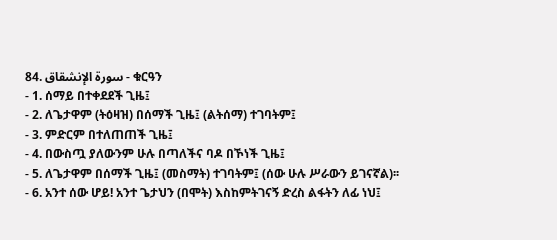84. سورة الإنشقاق - ቁርዓን
- 1. ሰማይ በተቀደደች ጊዜ፤
- 2. ለጌታዋም (ትዕዛዝ) በሰማች ጊዜ፤ (ልትሰማ) ተገባትም፤
- 3. ምድርም በተለጠጠች ጊዜ፤
- 4. በውስጧ ያለውንም ሁሉ በጣለችና ባዶ በኾነች ጊዜ፤
- 5. ለጌታዋም በሰማች ጊዜ፤ (መስማት) ተገባትም፤ (ሰው ሁሉ ሥራውን ይገናኛል)፡፡
- 6. አንተ ሰው ሆይ! አንተ ጌታህን (በሞት) እስከምትገናኝ ድረስ ልፋትን ለፊ ነህ፤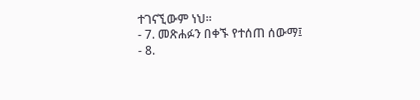ተገናኚውም ነህ፡፡
- 7. መጽሐፉን በቀኙ የተሰጠ ሰውማ፤
- 8.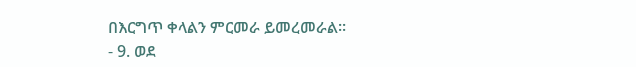በእርግጥ ቀላልን ምርመራ ይመረመራል፡፡
- 9. ወደ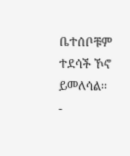ቤተሰቦቹም ተደሳች ኾኖ ይመለሳል፡፡
-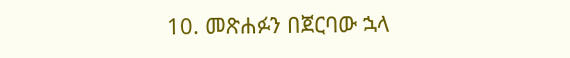10. መጽሐፉን በጀርባው ኋላ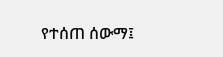የተሰጠ ሰውማ፤